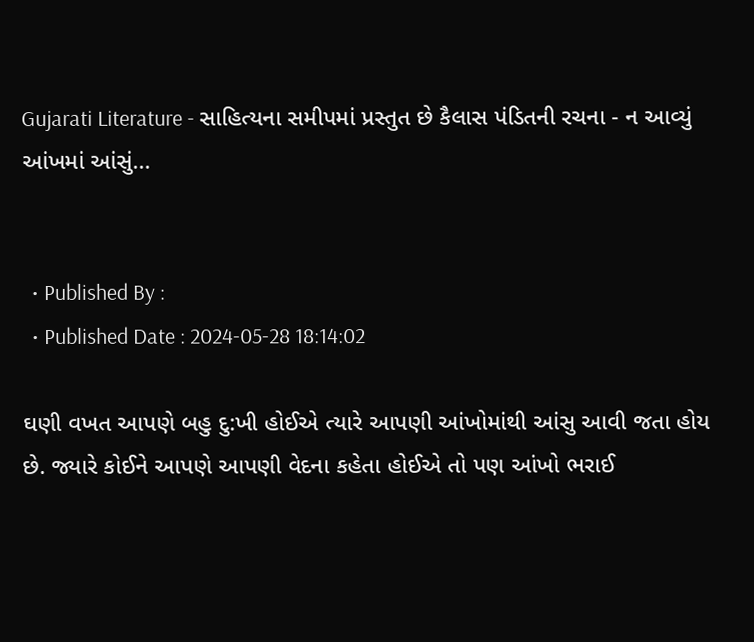Gujarati Literature - સાહિત્યના સમીપમાં પ્રસ્તુત છે કૈલાસ પંડિતની રચના - ન આવ્યું આંખમાં આંસું...


  • Published By :
  • Published Date : 2024-05-28 18:14:02

ઘણી વખત આપણે બહુ દુ:ખી હોઈએ ત્યારે આપણી આંખોમાંથી આંસુ આવી જતા હોય છે. જ્યારે કોઈને આપણે આપણી વેદના કહેતા હોઈએ તો પણ આંખો ભરાઈ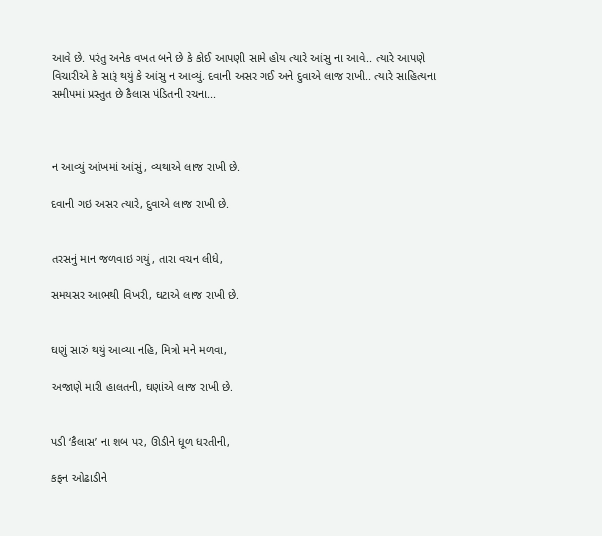આવે છે. પરંતુ અનેક વખત બને છે કે કોઈ આપણી સામે હોય ત્યારે આંસુ ના આવે.. ત્યારે આપણે વિચારીએ કે સારૂં થયું કે આંસુ ન આવ્યું. દવાની અસર ગઈ અને દુવાએ લાજ રાખી.. ત્યારે સાહિત્યના સમીપમાં પ્રસ્તુત છે કૈલાસ પંડિતની રચના...



ન આવ્યું આંખમાં આંસું, વ્યથાએ લાજ રાખી છે.

દવાની ગઇ અસર ત્યારે, દુવાએ લાજ રાખી છે.


તરસનું માન જળવાઇ ગયું, તારા વચન લીધે,

સમયસર આભથી વિખરી, ઘટાએ લાજ રાખી છે.


ઘણું સારું થયું આવ્યા નહિ, મિત્રો મને મળવા,

અજાણે મારી હાલતની, ઘણાંએ લાજ રાખી છે.


પડી ‘કૈલાસ’ ના શબ પર, ઊડીને ધૂળ ધરતીની,

કફન ઓઢાડીને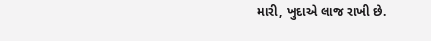મારી, ખુદાએ લાજ રાખી છે.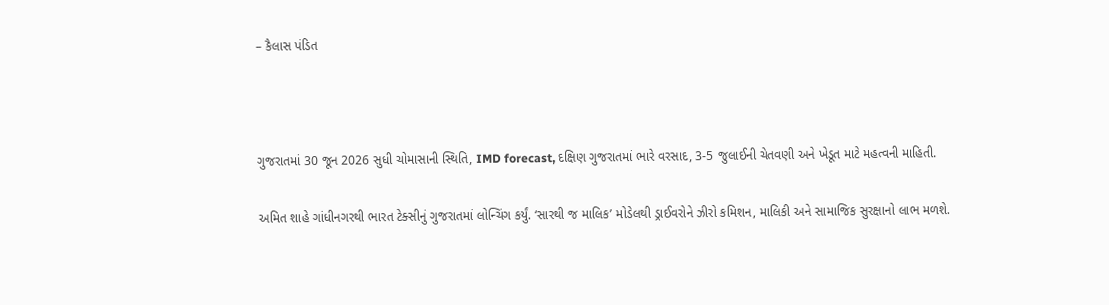– કૈલાસ પંડિત



ગુજરાતમાં 30 જૂન 2026 સુધી ચોમાસાની સ્થિતિ, IMD forecast, દક્ષિણ ગુજરાતમાં ભારે વરસાદ, 3-5 જુલાઈની ચેતવણી અને ખેડૂત માટે મહત્વની માહિતી.

અમિત શાહે ગાંધીનગરથી ભારત ટેક્સીનું ગુજરાતમાં લોન્ચિંગ કર્યું. ‘સારથી જ માલિક’ મોડેલથી ડ્રાઈવરોને ઝીરો કમિશન, માલિકી અને સામાજિક સુરક્ષાનો લાભ મળશે.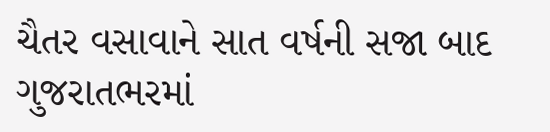ચૈતર વસાવાને સાત વર્ષની સજા બાદ ગુજરાતભરમાં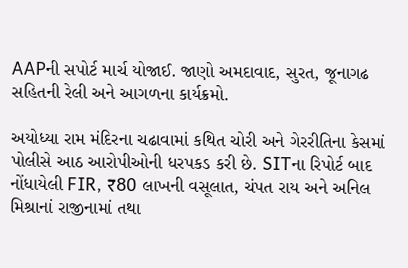AAPની સપોર્ટ માર્ચ યોજાઈ. જાણો અમદાવાદ, સુરત, જૂનાગઢ સહિતની રેલી અને આગળના કાર્યક્રમો.

અયોધ્યા રામ મંદિરના ચઢાવામાં કથિત ચોરી અને ગેરરીતિના કેસમાં પોલીસે આઠ આરોપીઓની ધરપકડ કરી છે. SITના રિપોર્ટ બાદ નોંધાયેલી FIR, ₹80 લાખની વસૂલાત, ચંપત રાય અને અનિલ મિશ્રાનાં રાજીનામાં તથા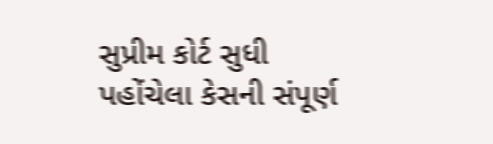સુપ્રીમ કોર્ટ સુધી પહોંચેલા કેસની સંપૂર્ણ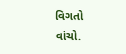વિગતો વાંચો.